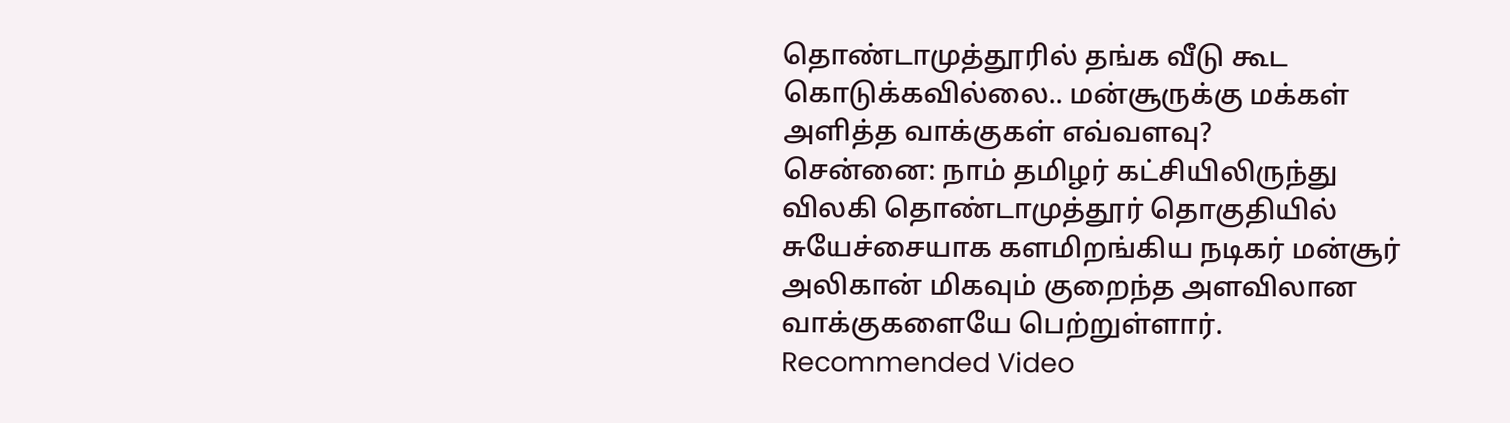தொண்டாமுத்தூரில் தங்க வீடு கூட கொடுக்கவில்லை.. மன்சூருக்கு மக்கள் அளித்த வாக்குகள் எவ்வளவு?
சென்னை: நாம் தமிழர் கட்சியிலிருந்து விலகி தொண்டாமுத்தூர் தொகுதியில் சுயேச்சையாக களமிறங்கிய நடிகர் மன்சூர் அலிகான் மிகவும் குறைந்த அளவிலான வாக்குகளையே பெற்றுள்ளார்.
Recommended Video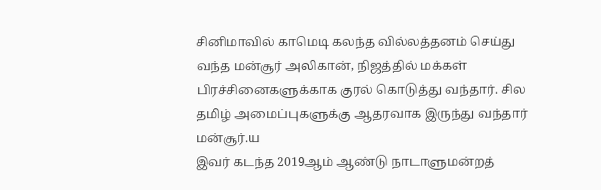சினிமாவில் காமெடி கலந்த வில்லத்தனம் செய்து வந்த மன்சூர் அலிகான், நிஜத்தில் மக்கள் பிரச்சினைகளுக்காக குரல் கொடுத்து வந்தார். சில தமிழ் அமைப்புகளுக்கு ஆதரவாக இருந்து வந்தார் மன்சூர்.ய
இவர் கடந்த 2019ஆம் ஆண்டு நாடாளுமன்றத்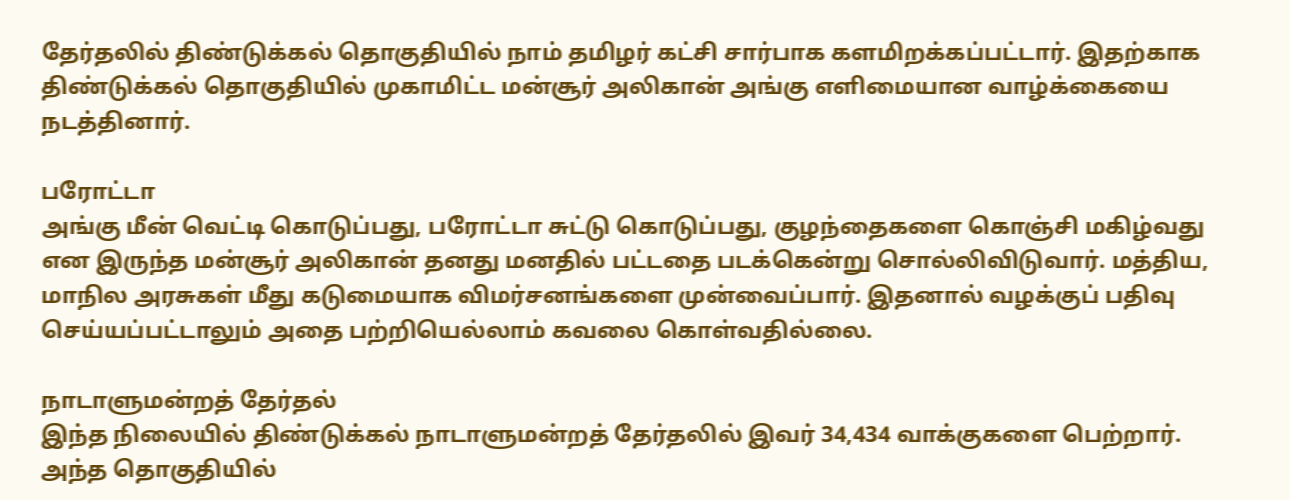தேர்தலில் திண்டுக்கல் தொகுதியில் நாம் தமிழர் கட்சி சார்பாக களமிறக்கப்பட்டார். இதற்காக திண்டுக்கல் தொகுதியில் முகாமிட்ட மன்சூர் அலிகான் அங்கு எளிமையான வாழ்க்கையை நடத்தினார்.

பரோட்டா
அங்கு மீன் வெட்டி கொடுப்பது, பரோட்டா சுட்டு கொடுப்பது, குழந்தைகளை கொஞ்சி மகிழ்வது என இருந்த மன்சூர் அலிகான் தனது மனதில் பட்டதை படக்கென்று சொல்லிவிடுவார். மத்திய, மாநில அரசுகள் மீது கடுமையாக விமர்சனங்களை முன்வைப்பார். இதனால் வழக்குப் பதிவு செய்யப்பட்டாலும் அதை பற்றியெல்லாம் கவலை கொள்வதில்லை.

நாடாளுமன்றத் தேர்தல்
இந்த நிலையில் திண்டுக்கல் நாடாளுமன்றத் தேர்தலில் இவர் 34,434 வாக்குகளை பெற்றார். அந்த தொகுதியில்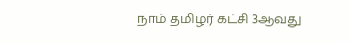நாம் தமிழர் கட்சி 3ஆவது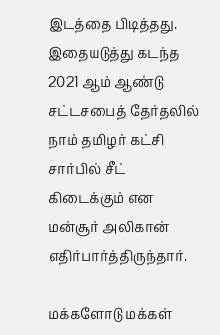இடத்தை பிடித்தது. இதையடுத்து கடந்த 2021 ஆம் ஆண்டு சட்டசபைத் தேர்தலில் நாம் தமிழர் கட்சி சார்பில் சீட் கிடைக்கும் என மன்சூர் அலிகான் எதிர்பார்த்திருந்தார்.

மக்களோடு மக்கள்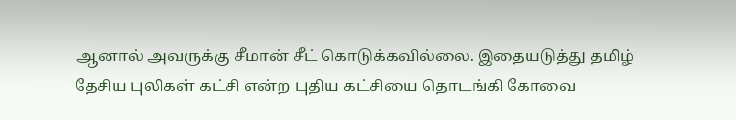ஆனால் அவருக்கு சீமான் சீட் கொடுக்கவில்லை. இதையடுத்து தமிழ் தேசிய புலிகள் கட்சி என்ற புதிய கட்சியை தொடங்கி கோவை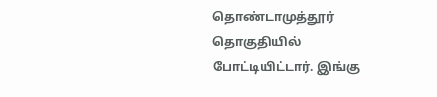தொண்டாமுத்தூர் தொகுதியில் போட்டியிட்டார். இங்கு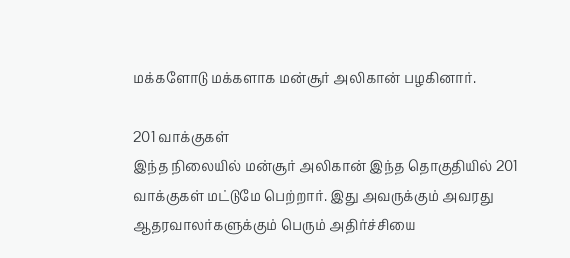மக்களோடு மக்களாக மன்சூர் அலிகான் பழகினார்.

201 வாக்குகள்
இந்த நிலையில் மன்சூர் அலிகான் இந்த தொகுதியில் 201 வாக்குகள் மட்டுமே பெற்றார். இது அவருக்கும் அவரது ஆதரவாலர்களுக்கும் பெரும் அதிர்ச்சியை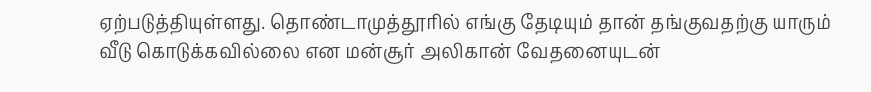ஏற்படுத்தியுள்ளது. தொண்டாமுத்தூரில் எங்கு தேடியும் தான் தங்குவதற்கு யாரும் வீடு கொடுக்கவில்லை என மன்சூர் அலிகான் வேதனையுடன்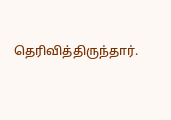தெரிவித்திருந்தார்.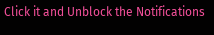Click it and Unblock the Notifications